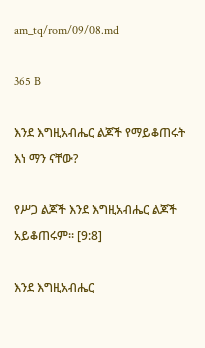am_tq/rom/09/08.md

365 B

እንደ እግዚአብሔር ልጆች የማይቆጠሩት እነ ማን ናቸው?

የሥጋ ልጆች እንደ እግዚአብሔር ልጆች አይቆጠሩም። [9:8]

እንደ እግዚአብሔር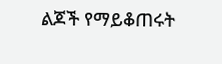ልጆች የማይቆጠሩት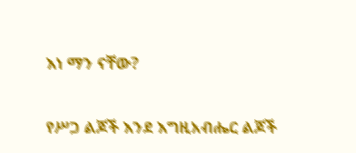እነ ማን ናቸው?

የሥጋ ልጆች እንደ እግዚአብሔር ልጆች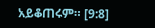አይቆጠሩም። [9:8]